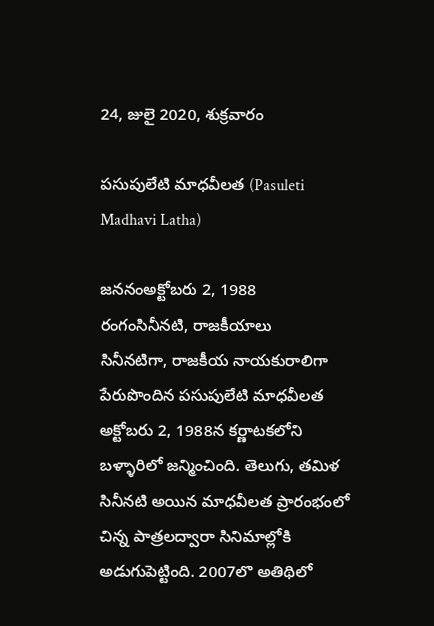24, జులై 2020, శుక్రవారం

పసుపులేటి మాధవీలత (Pasuleti Madhavi Latha)

జననంఅక్టోబరు 2, 1988
రంగంసినీనటి, రాజకీయాలు
సినీనటిగా, రాజకీయ నాయకురాలిగా పేరుపొందిన పసుపులేటి మాధవీలత అక్టోబరు 2, 1988న కర్ణాటకలోని బళ్ళారిలో జన్మించింది. తెలుగు, తమిళ సినీనటి అయిన మాధవీలత ప్రారంభంలో చిన్న పాత్రలద్వారా సినిమాల్లోకి అడుగుపెట్టింది. 2007లొ అతిథిలో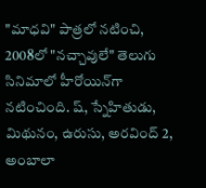"మాధవి" పాత్రలో నటించి, 2008లో "నచ్చావులే" తెలుగు సినిమాలో హీరోయిన్‌గా నటించింది. ష్, స్నేహితుడు, మిథునం, ఉరుసు, అరవింద్ 2, అంబాలా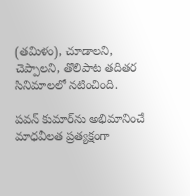(తమిళం), చూడాలని, చెప్పాలని, తొలిపాట తదితర సినిమాలలో నటించింది.

పవన్ కుమార్‌ను అభిమానించే మాధవీలత ప్రత్యక్షంగా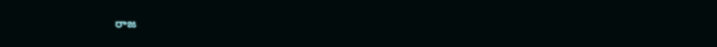రాజ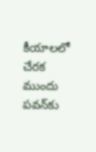కీయాలలో చేరక ముందు పవన్‌కు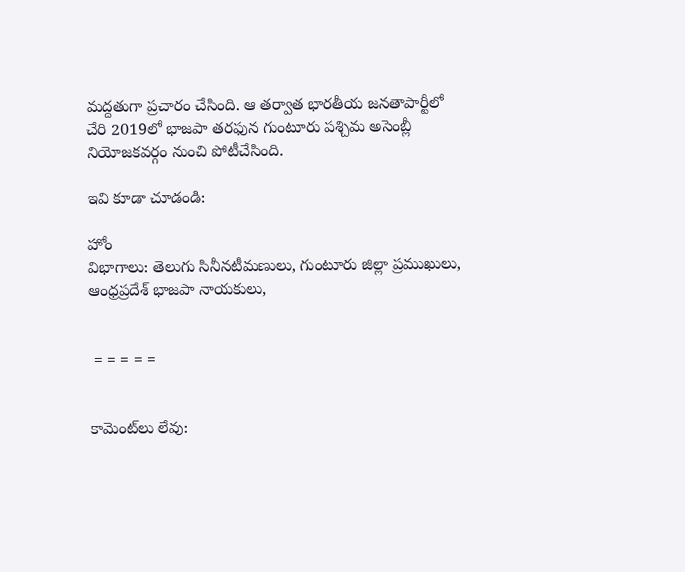మద్దతుగా ప్రచారం చేసింది. ఆ తర్వాత భారతీయ జనతాపార్టీలో చేరి 2019లో భాజపా తరఫున గుంటూరు పశ్చిమ అసెంబ్లీ నియోజకవర్గం నుంచి పోటీచేసింది.

ఇవి కూడా చూడండి:

హోం
విభాగాలు: తెలుగు సినీనటీమణులు, గుంటూరు జిల్లా ప్రముఖులు, ఆంధ్రప్రదేశ్ భాజపా నాయకులు,


 = = = = =


కామెంట్‌లు లేవు: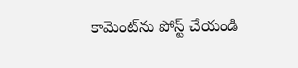కామెంట్‌ను పోస్ట్ చేయండి